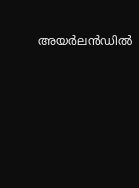അയര്‍ലന്‍ഡില്‍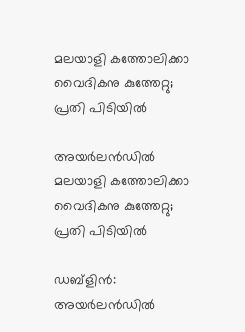മലയാളി കത്തോലിക്കാ വൈദികനു കുത്തേറ്റു; പ്രതി പിടിയില്‍

അയര്‍ലന്‍ഡില്‍ മലയാളി കത്തോലിക്കാ വൈദികനു കുത്തേറ്റു; പ്രതി പിടിയില്‍

ഡബ്‌ളിന്‍: അയര്‍ലന്‍ഡില്‍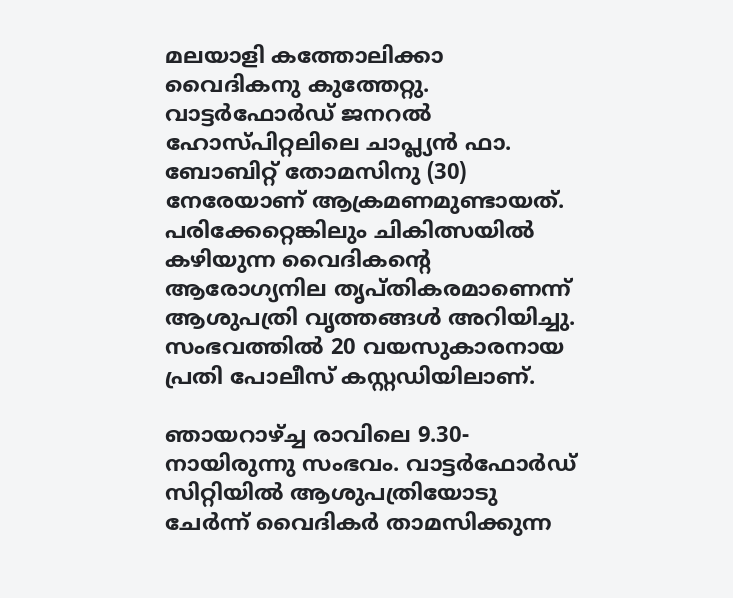മലയാളി കത്തോലിക്കാ വൈദികനു കുത്തേറ്റു. വാട്ടര്‍ഫോര്‍ഡ് ജനറല്‍ ഹോസ്പിറ്റലിലെ ചാപ്ല്യന്‍ ഫാ. ബോബിറ്റ് തോമസിനു (30) നേരേയാണ് ആക്രമണമുണ്ടായത്. പരിക്കേറ്റെങ്കിലും ചികിത്സയില്‍ കഴിയുന്ന വൈദികന്റെ ആരോഗ്യനില തൃപ്തികരമാണെന്ന് ആശുപത്രി വൃത്തങ്ങള്‍ അറിയിച്ചു. സംഭവത്തില്‍ 20 വയസുകാരനായ പ്രതി പോലീസ് കസ്റ്റഡിയിലാണ്.

ഞായറാഴ്ച്ച രാവിലെ 9.30-നായിരുന്നു സംഭവം. വാട്ടര്‍ഫോര്‍ഡ് സിറ്റിയില്‍ ആശുപത്രിയോടു ചേര്‍ന്ന് വൈദികര്‍ താമസിക്കുന്ന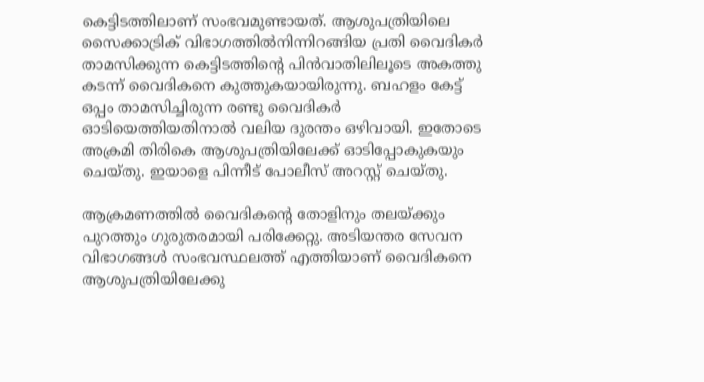കെട്ടിടത്തിലാണ് സംഭവമുണ്ടായത്. ആശുപത്രിയിലെ സൈക്കാട്രിക് വിഭാഗത്തില്‍നിന്നിറങ്ങിയ പ്രതി വൈദികര്‍ താമസിക്കുന്ന കെട്ടിടത്തിന്റെ പിന്‍വാതിലിലൂടെ അകത്തു കടന്ന് വൈദികനെ കുത്തുകയായിരുന്നു. ബഹളം കേട്ട് ഒപ്പം താമസിച്ചിരുന്ന രണ്ടു വൈദികര്‍ ഓടിയെത്തിയതിനാല്‍ വലിയ ദുരന്തം ഒഴിവായി. ഇതോടെ അക്രമി തിരികെ ആശുപത്രിയിലേക്ക് ഓടിപ്പോകുകയും ചെയ്തു. ഇയാളെ പിന്നീട് പോലീസ് അറസ്റ്റ് ചെയ്തു.

ആക്രമണത്തില്‍ വൈദികന്റെ തോളിനും തലയ്ക്കും പുറത്തും ഗുരുതരമായി പരിക്കേറ്റു. അടിയന്തര സേവന വിഭാഗങ്ങള്‍ സംഭവസ്ഥലത്ത് എത്തിയാണ് വൈദികനെ ആശുപത്രിയിലേക്കു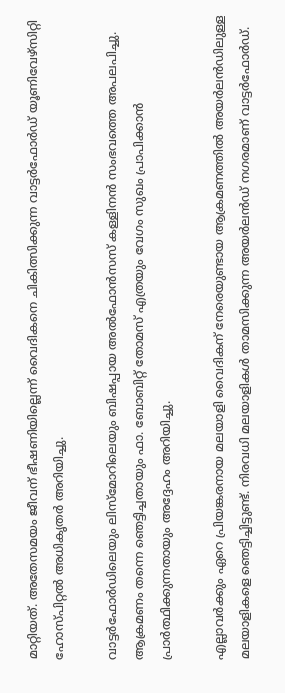മാറ്റിയത്. അതേസമയം ജീവന് ഭീഷണിയില്ലെന്ന് വൈദികനെ ചികിത്സിക്കുന്ന വാട്ടര്‍ഫോര്‍ഡ് യൂണിവേഴ്‌സിറ്റി ഹോസ്പിറ്റല്‍ അധികൃതര്‍ അറിയിച്ചു.

വാട്ടര്‍ഫോര്‍ഡിലെയും ലിസ്മോറിലെയും ബിഷപ്പായ അല്‍ഫോന്‍സസ് കള്ളിനന്‍ സംഭവത്തെ അപലപിച്ചു. ആക്രമണം തന്നെ ഞെട്ടിച്ചതായും ഫാ. ബോബിറ്റ് തോമസ് എത്രയും വേഗം സുഖം പ്രാപിക്കാന്‍ പ്രാര്‍ത്ഥിക്കുന്നതായും അദ്ദേഹം അറിയിച്ചു.

എല്ലാവര്‍ക്കും ഏറെ പ്രിയങ്കരനായ മലയാളി വൈദികന് നേരെയുണ്ടായ ആക്രമണത്തില്‍ അയര്‍ലന്‍ഡിലുള്ള മലയാളികളെ ഞെട്ടിച്ചിട്ടുണ്ട്. നിരവധി മലയാളികള്‍ താമസിക്കുന്ന അയര്‍ലന്‍ഡ് നഗരമാണ് വാട്ടര്‍ഫോര്‍ഡ്.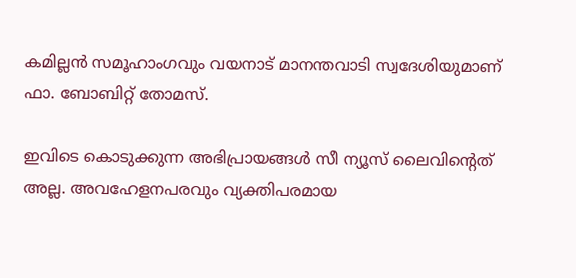കമില്ലന്‍ സമൂഹാംഗവും വയനാട് മാനന്തവാടി സ്വദേശിയുമാണ് ഫാ. ബോബിറ്റ് തോമസ്.

ഇവിടെ കൊടുക്കുന്ന അഭിപ്രായങ്ങള്‍ സീ ന്യൂസ് ലൈവിന്റെത് അല്ല. അവഹേളനപരവും വ്യക്തിപരമായ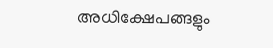അധിക്ഷേപങ്ങളും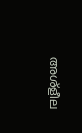അശ്‌ളീല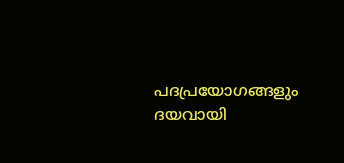പദപ്രയോഗങ്ങളും ദയവായി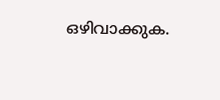ഒഴിവാക്കുക.